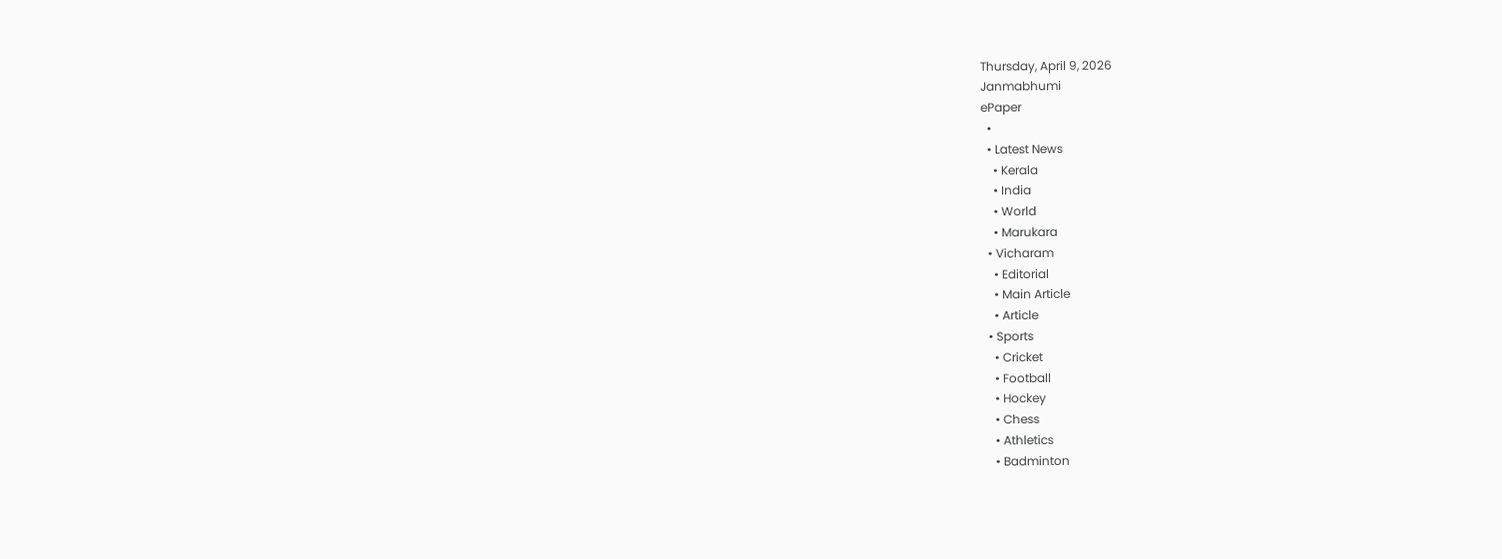Thursday, April 9, 2026
Janmabhumi
ePaper
  •
  • Latest News
    • Kerala
    • India
    • World
    • Marukara
  • Vicharam
    • Editorial
    • Main Article
    • Article
  • Sports
    • Cricket
    • Football
    • Hockey
    • Chess
    • Athletics
    • Badminton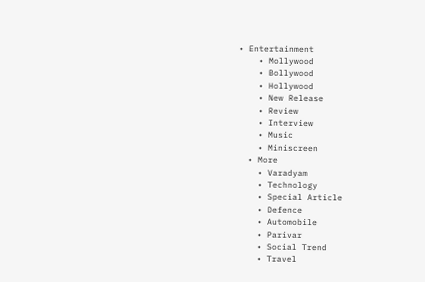• Entertainment
    • Mollywood
    • Bollywood
    • Hollywood
    • New Release
    • Review
    • Interview
    • Music
    • Miniscreen
  • More
    • Varadyam
    • Technology
    • Special Article
    • Defence
    • Automobile
    • Parivar
    • Social Trend
    • Travel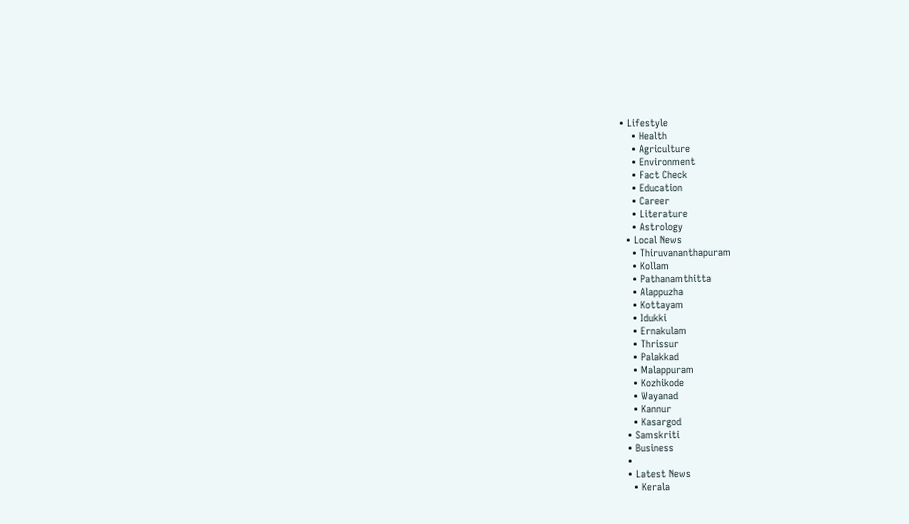• Lifestyle
    • Health
    • Agriculture
    • Environment
    • Fact Check
    • Education
    • Career
    • Literature
    • Astrology
  • Local News
    • Thiruvananthapuram
    • Kollam
    • Pathanamthitta
    • Alappuzha
    • Kottayam
    • Idukki
    • Ernakulam
    • Thrissur
    • Palakkad
    • Malappuram
    • Kozhikode
    • Wayanad
    • Kannur
    • Kasargod
  • Samskriti
  • Business
  •
  • Latest News
    • Kerala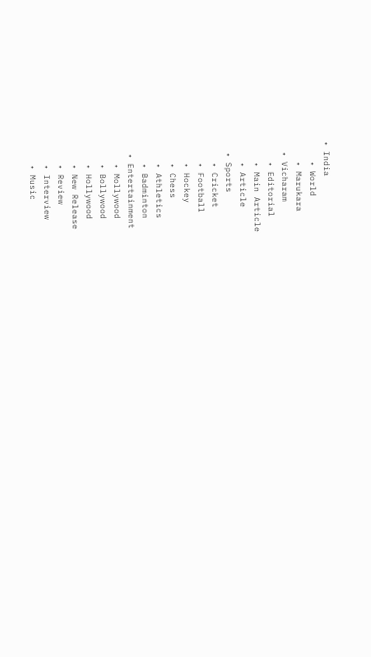• India
    • World
    • Marukara
  • Vicharam
    • Editorial
    • Main Article
    • Article
  • Sports
    • Cricket
    • Football
    • Hockey
    • Chess
    • Athletics
    • Badminton
  • Entertainment
    • Mollywood
    • Bollywood
    • Hollywood
    • New Release
    • Review
    • Interview
    • Music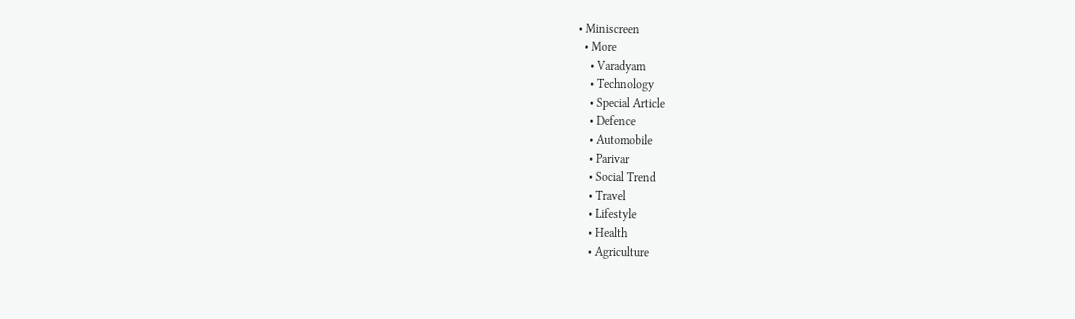• Miniscreen
  • More
    • Varadyam
    • Technology
    • Special Article
    • Defence
    • Automobile
    • Parivar
    • Social Trend
    • Travel
    • Lifestyle
    • Health
    • Agriculture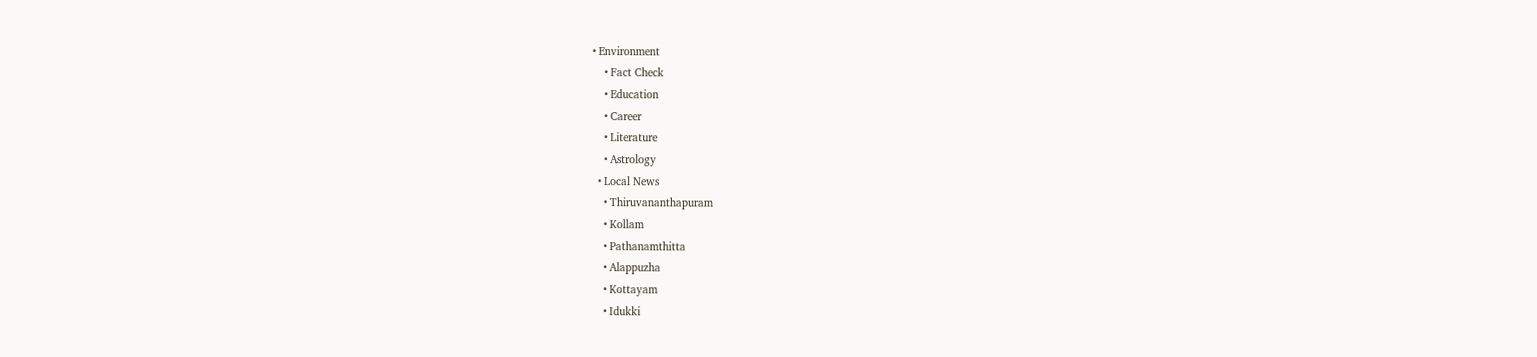• Environment
    • Fact Check
    • Education
    • Career
    • Literature
    • Astrology
  • Local News
    • Thiruvananthapuram
    • Kollam
    • Pathanamthitta
    • Alappuzha
    • Kottayam
    • Idukki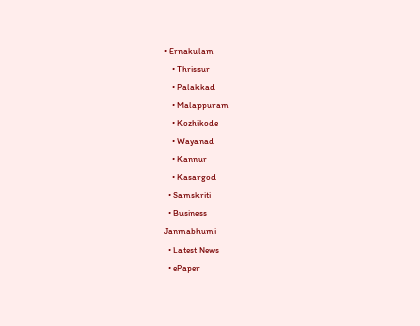• Ernakulam
    • Thrissur
    • Palakkad
    • Malappuram
    • Kozhikode
    • Wayanad
    • Kannur
    • Kasargod
  • Samskriti
  • Business
Janmabhumi
  • Latest News
  • ePaper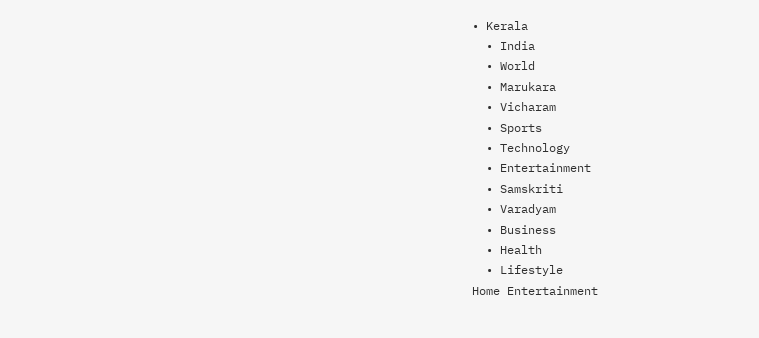• Kerala
  • India
  • World
  • Marukara
  • Vicharam
  • Sports
  • Technology
  • Entertainment
  • Samskriti
  • Varadyam
  • Business
  • Health
  • Lifestyle
Home Entertainment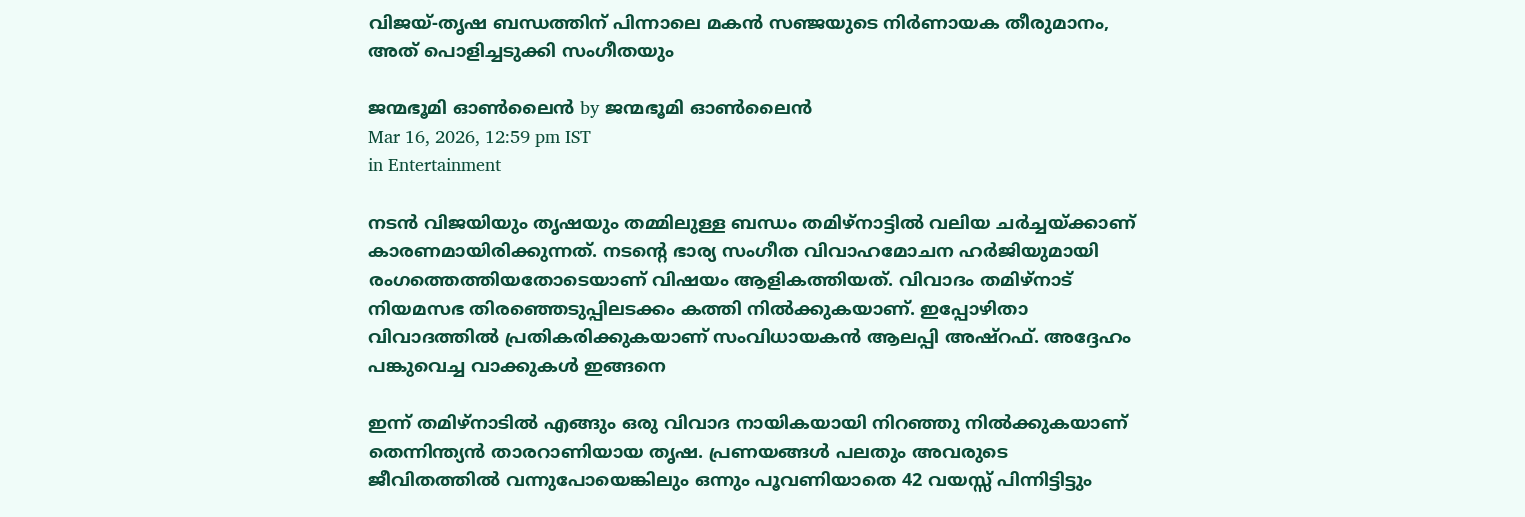വിജയ്-തൃഷ ബന്ധത്തിന് പിന്നാലെ മകൻ സഞ്ജയുടെ നിർണായക തീരുമാനം, അത് പൊളിച്ചടുക്കി സംഗീതയും

ജന്മഭൂമി ഓണ്‍ലൈന്‍ by ജന്മഭൂമി ഓണ്‍ലൈന്‍
Mar 16, 2026, 12:59 pm IST
in Entertainment

നടൻ വിജയിയും തൃഷയും തമ്മിലുള്ള ബന്ധം തമിഴ്നാട്ടിൽ വലിയ ചർച്ചയ്‌ക്കാണ് കാരണമായിരിക്കുന്നത്. നടന്റെ ഭാര്യ സംഗീത വിവാഹമോചന ഹർജിയുമായി രംഗത്തെത്തിയതോടെയാണ് വിഷയം ആളികത്തിയത്. വിവാദം തമിഴ്നാട് നിയമസഭ തിരഞ്ഞെടുപ്പിലടക്കം കത്തി നിൽക്കുകയാണ്. ഇപ്പോഴിതാ വിവാദത്തിൽ പ്രതികരിക്കുകയാണ് സംവിധായകൻ ആലപ്പി അഷ്റഫ്. അദ്ദേഹം പങ്കുവെച്ച വാക്കുകൾ ഇങ്ങനെ

ഇന്ന് തമിഴ്നാടിൽ എങ്ങും ഒരു വിവാദ നായികയായി നിറഞ്ഞു നിൽക്കുകയാണ് തെന്നിന്ത്യൻ താരറാണിയായ തൃഷ. പ്രണയങ്ങൾ പലതും അവരുടെ ജീവിതത്തിൽ വന്നുപോയെങ്കിലും ഒന്നും പൂവണിയാതെ 42 വയസ്സ് പിന്നിട്ടിട്ടും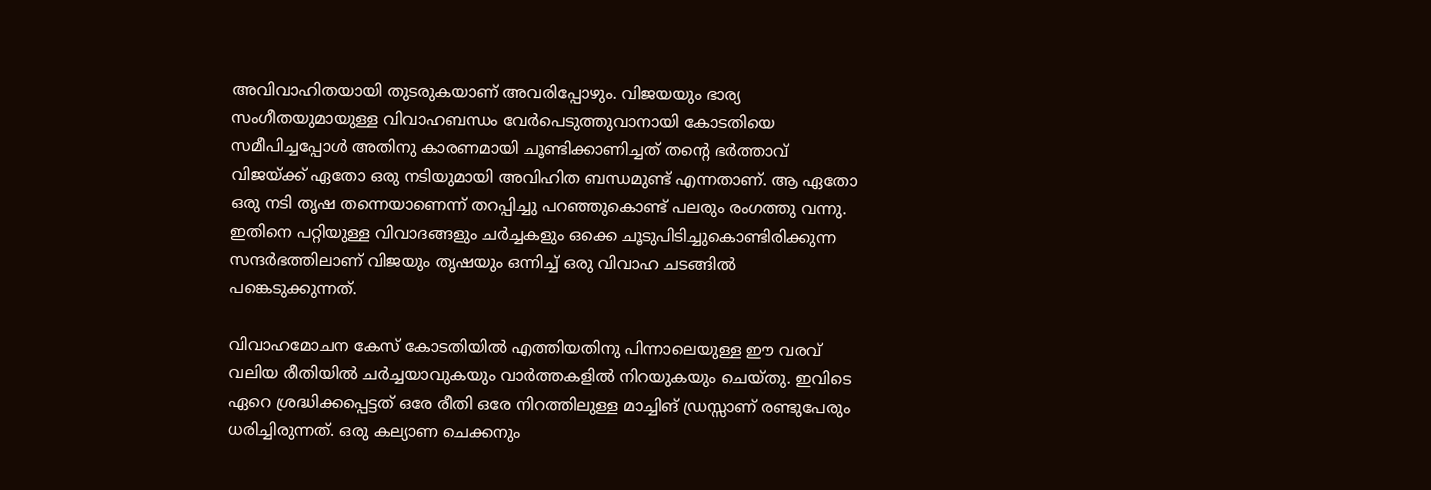അവിവാഹിതയായി തുടരുകയാണ് അവരിപ്പോഴും. വിജയയും ഭാര്യ സംഗീതയുമായുള്ള വിവാഹബന്ധം വേർപെടുത്തുവാനായി കോടതിയെ സമീപിച്ചപ്പോൾ അതിനു കാരണമായി ചൂണ്ടിക്കാണിച്ചത് തന്റെ ഭർത്താവ് വിജയ്‌ക്ക് ഏതോ ഒരു നടിയുമായി അവിഹിത ബന്ധമുണ്ട് എന്നതാണ്. ആ ഏതോ ഒരു നടി തൃഷ തന്നെയാണെന്ന് തറപ്പിച്ചു പറഞ്ഞുകൊണ്ട് പലരും രംഗത്തു വന്നു. ഇതിനെ പറ്റിയുള്ള വിവാദങ്ങളും ചർച്ചകളും ഒക്കെ ചൂടുപിടിച്ചുകൊണ്ടിരിക്കുന്ന സന്ദർഭത്തിലാണ് വിജയും തൃഷയും ഒന്നിച്ച് ഒരു വിവാഹ ചടങ്ങിൽ പങ്കെടുക്കുന്നത്.

വിവാഹമോചന കേസ് കോടതിയിൽ എത്തിയതിനു പിന്നാലെയുള്ള ഈ വരവ് വലിയ രീതിയിൽ ചർച്ചയാവുകയും വാർത്തകളിൽ നിറയുകയും ചെയ്തു. ഇവിടെ ഏറെ ശ്രദ്ധിക്കപ്പെട്ടത് ഒരേ രീതി ഒരേ നിറത്തിലുള്ള മാച്ചിങ് ഡ്രസ്സാണ് രണ്ടുപേരും ധരിച്ചിരുന്നത്. ഒരു കല്യാണ ചെക്കനും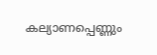കല്യാണപ്പെണ്ണും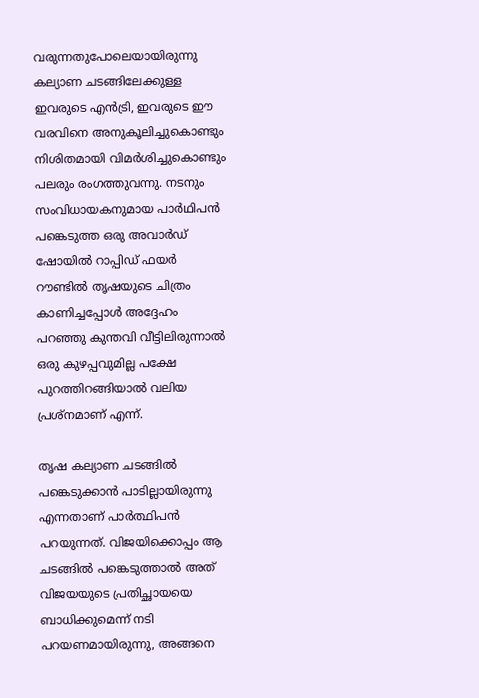വരുന്നതുപോലെയായിരുന്നു കല്യാണ ചടങ്ങിലേക്കുള്ള ഇവരുടെ എൻട്രി, ഇവരുടെ ഈ വരവിനെ അനുകൂലിച്ചുകൊണ്ടും നിശിതമായി വിമർശിച്ചുകൊണ്ടും പലരും രംഗത്തുവന്നു. നടനും സംവിധായകനുമായ പാർഥിപൻ പങ്കെടുത്ത ഒരു അവാർഡ് ഷോയിൽ റാപ്പിഡ് ഫയർ റൗണ്ടിൽ തൃഷയുടെ ചിത്രം കാണിച്ചപ്പോൾ അദ്ദേഹം പറഞ്ഞു കുന്തവി വീട്ടിലിരുന്നാൽ ഒരു കുഴപ്പവുമില്ല പക്ഷേ പുറത്തിറങ്ങിയാൽ വലിയ പ്രശ്നമാണ് എന്ന്.

തൃഷ കല്യാണ ചടങ്ങിൽ പങ്കെടുക്കാൻ പാടില്ലായിരുന്നു എന്നതാണ് പാർത്ഥിപൻ പറയുന്നത്. വിജയിക്കൊപ്പം ആ ചടങ്ങിൽ പങ്കെടുത്താൽ അത് വിജയയുടെ പ്രതിച്ഛായയെ ബാധിക്കുമെന്ന് നടി പറയണമായിരുന്നു, അങ്ങനെ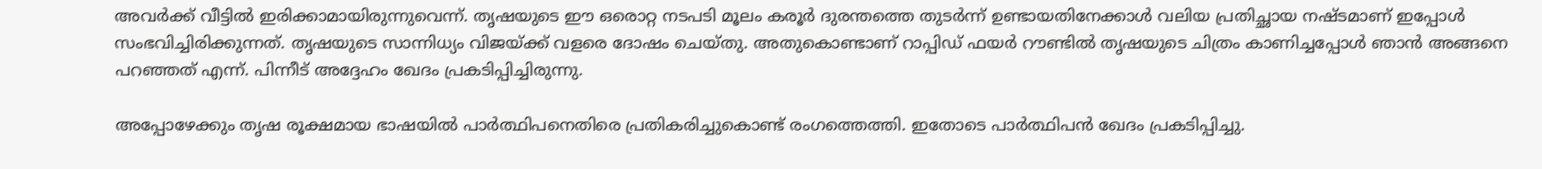അവർക്ക് വീട്ടിൽ ഇരിക്കാമായിരുന്നുവെന്ന്. തൃഷയുടെ ഈ ഒരൊറ്റ നടപടി മൂലം കരൂർ ദുരന്തത്തെ തുടർന്ന് ഉണ്ടായതിനേക്കാൾ വലിയ പ്രതിച്ഛായ നഷ്ടമാണ് ഇപ്പോൾ സംഭവിച്ചിരിക്കുന്നത്. തൃഷയുടെ സാന്നിധ്യം വിജയ്‌ക്ക് വളരെ ദോഷം ചെയ്തു. അതുകൊണ്ടാണ് റാപ്പിഡ് ഫയർ റൗണ്ടിൽ തൃഷയുടെ ചിത്രം കാണിച്ചപ്പോൾ ഞാൻ അങ്ങനെ പറഞ്ഞത് എന്ന്. പിന്നീട് അദ്ദേഹം ഖേദം പ്രകടിപ്പിച്ചിരുന്നു.

അപ്പോഴേക്കും തൃഷ രൂക്ഷമായ ഭാഷയിൽ പാർത്ഥിപനെതിരെ പ്രതികരിച്ചുകൊണ്ട് രംഗത്തെത്തി. ഇതോടെ പാർത്ഥിപൻ ഖേദം പ്രകടിപ്പിച്ചു.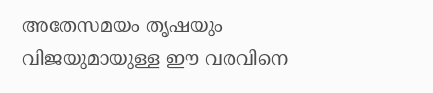അതേസമയം തൃഷയും വിജയുമായുള്ള ഈ വരവിനെ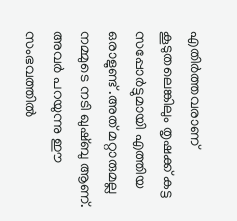എതിർത്തവരാണ് കൂടുതലെങ്കിലും തൃഷക്ക് കട്ട സപ്പോർട്ടുമായി എത്തിയ ഒരാളുണ്ട് .അത് മറ്റാരുമല്ല നമ്മുടെ നടി ഖുഷ്ബു ആണ്. അവർ പറയുന്നു ഈ സംഭവത്തിൽ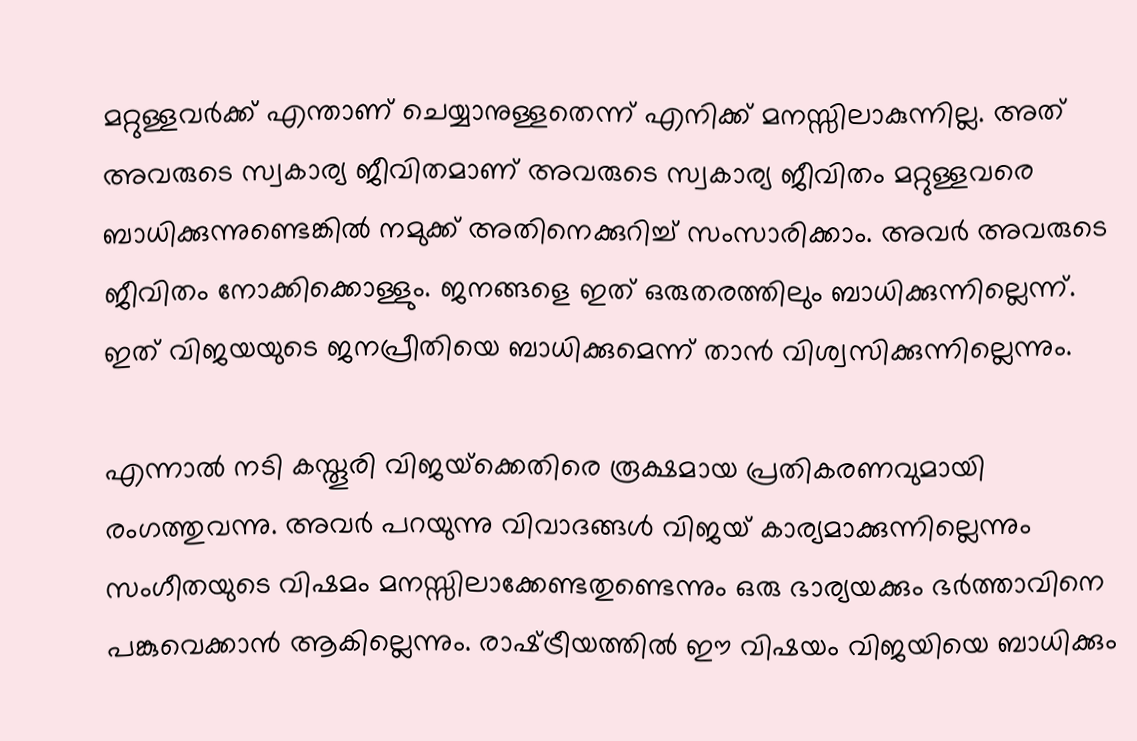മറ്റുള്ളവർക്ക് എന്താണ് ചെയ്യാനുള്ളതെന്ന് എനിക്ക് മനസ്സിലാകുന്നില്ല. അത് അവരുടെ സ്വകാര്യ ജീവിതമാണ് അവരുടെ സ്വകാര്യ ജീവിതം മറ്റുള്ളവരെ ബാധിക്കുന്നുണ്ടെങ്കിൽ നമുക്ക് അതിനെക്കുറിച്ച് സംസാരിക്കാം. അവർ അവരുടെ ജീവിതം നോക്കിക്കൊള്ളും. ജനങ്ങളെ ഇത് ഒരുതരത്തിലും ബാധിക്കുന്നില്ലെന്ന്. ഇത് വിജയയുടെ ജനപ്രീതിയെ ബാധിക്കുമെന്ന് താൻ വിശ്വസിക്കുന്നില്ലെന്നും.

എന്നാൽ നടി കസ്തൂരി വിജയ്‌ക്കെതിരെ രൂക്ഷമായ പ്രതികരണവുമായി രംഗത്തുവന്നു. അവർ പറയുന്നു വിവാദങ്ങൾ വിജയ് കാര്യമാക്കുന്നില്ലെന്നും സംഗീതയുടെ വിഷമം മനസ്സിലാക്കേണ്ടതുണ്ടെന്നും ഒരു ഭാര്യയക്കും ഭർത്താവിനെ പങ്കുവെക്കാൻ ആകില്ലെന്നും. രാഷ്‌ട്രീയത്തിൽ ഈ വിഷയം വിജയിയെ ബാധിക്കും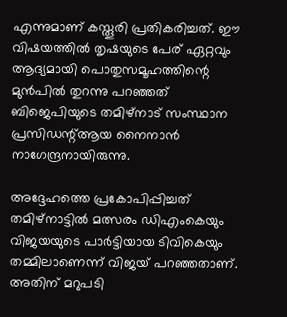എന്നുമാണ് കസ്തൂരി പ്രതികരിച്ചത്. ഈ വിഷയത്തിൽ തൃഷയുടെ പേര് ഏറ്റവും ആദ്യമായി പൊതുസമൂഹത്തിന്റെ മുൻപിൽ തുറന്നു പറഞ്ഞത് ബിജെപിയുടെ തമിഴ്നാട് സംസ്ഥാന പ്രസിഡന്റ്ആയ നൈനാൻ നാഗേന്ദ്രനായിരുന്നു.

അദ്ദേഹത്തെ പ്രകോപിപ്പിച്ചത് തമിഴ്നാട്ടിൽ മത്സരം ഡിഎംകെയും വിജയയുടെ പാർട്ടിയായ ടിവികെയും തമ്മിലാണെന്ന് വിജയ് പറഞ്ഞതാണ്. അതിന് മറുപടി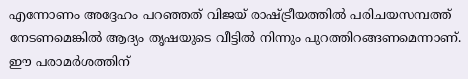എന്നോണം അദ്ദേഹം പറഞ്ഞത് വിജയ് രാഷ്‌ട്രീയത്തിൽ പരിചയസമ്പത്ത് നേടണമെങ്കിൽ ആദ്യം തൃഷയുടെ വീട്ടിൽ നിന്നും പുറത്തിറങ്ങണമെന്നാണ്. ഈ പരാമർശത്തിന്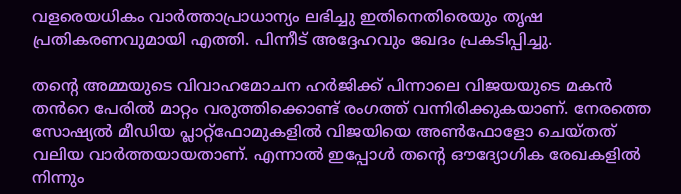വളരെയധികം വാർത്താപ്രാധാന്യം ലഭിച്ചു ഇതിനെതിരെയും തൃഷ പ്രതികരണവുമായി എത്തി. പിന്നീട് അദ്ദേഹവും ഖേദം പ്രകടിപ്പിച്ചു.

തന്റെ അമ്മയുടെ വിവാഹമോചന ഹർജിക്ക് പിന്നാലെ വിജയയുടെ മകൻ തൻറെ പേരിൽ മാറ്റം വരുത്തിക്കൊണ്ട് രംഗത്ത് വന്നിരിക്കുകയാണ്. നേരത്തെ സോഷ്യൽ മീഡിയ പ്ലാറ്റ്ഫോമുകളിൽ വിജയിയെ അൺഫോളോ ചെയ്തത് വലിയ വാർത്തയായതാണ്. എന്നാൽ ഇപ്പോൾ തന്റെ ഔദ്യോഗിക രേഖകളിൽ നിന്നും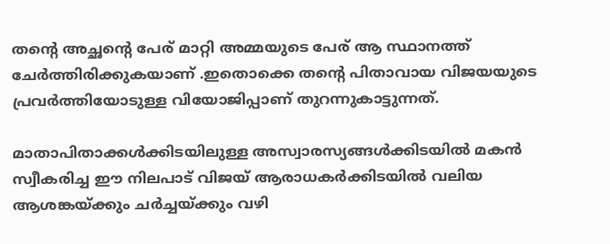തന്റെ അച്ഛന്റെ പേര് മാറ്റി അമ്മയുടെ പേര് ആ സ്ഥാനത്ത് ചേർത്തിരിക്കുകയാണ് .ഇതൊക്കെ തന്റെ പിതാവായ വിജയയുടെ പ്രവർത്തിയോടുള്ള വിയോജിപ്പാണ് തുറന്നുകാട്ടുന്നത്.

മാതാപിതാക്കൾക്കിടയിലുള്ള അസ്വാരസ്യങ്ങൾക്കിടയിൽ മകൻ സ്വീകരിച്ച ഈ നിലപാട് വിജയ് ആരാധകർക്കിടയിൽ വലിയ ആശങ്കയ്‌ക്കും ചർച്ചയ്‌ക്കും വഴി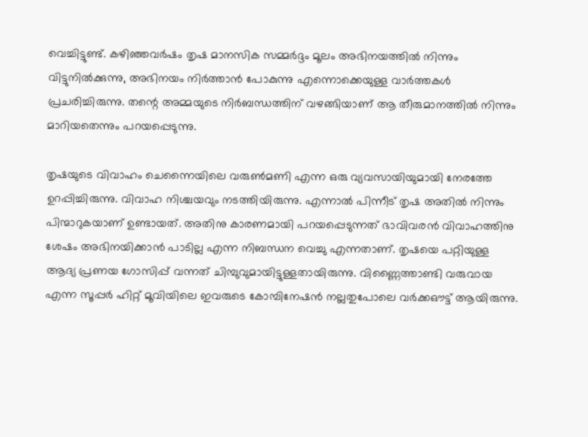വെച്ചിട്ടുണ്ട്. കഴിഞ്ഞവർഷം തൃഷ മാനസിക സമ്മർദ്ദം മൂലം അഭിനയത്തിൽ നിന്നും വിട്ടുനിൽക്കുന്നു, അഭിനയം നിർത്താൻ പോകുന്നു എന്നൊക്കെയുള്ള വാർത്തകൾ പ്രചരിച്ചിരുന്നു. തന്റെ അമ്മയുടെ നിർബന്ധത്തിന് വഴങ്ങിയാണ് ആ തീരുമാനത്തിൽ നിന്നും മാറിയതെന്നും പറയപ്പെടുന്നു.

തൃഷയുടെ വിവാഹം ചെന്നൈയിലെ വരുൺമണി എന്ന ഒരു വ്യവസായിയുമായി നേരത്തേ ഉറപ്പിച്ചിരുന്നു. വിവാഹ നിശ്ചയവും നടത്തിയിരുന്നു. എന്നാൽ പിന്നീട് തൃഷ അതിൽ നിന്നും പിന്മാറുകയാണ് ഉണ്ടായത്. അതിനു കാരണമായി പറയപ്പെടുന്നത് ഭാവിവരൻ വിവാഹത്തിനു ശേഷം അഭിനയിക്കാൻ പാടില്ല എന്ന നിബന്ധന വെച്ചു എന്നതാണ്. തൃഷയെ പറ്റിയുള്ള ആദ്യ പ്രണയ ഗോസിപ്പ് വന്നത് ചിമ്പുവുമായിട്ടുള്ളതായിരുന്നു. വിണ്ണൈത്താണ്ടി വരുവായ എന്ന സൂപ്പർ ഹിറ്റ് മൂവിയിലെ ഇവരുടെ കോമ്പിനേഷൻ നല്ലതുപോലെ വർക്കഔട്ട് ആയിരുന്നു.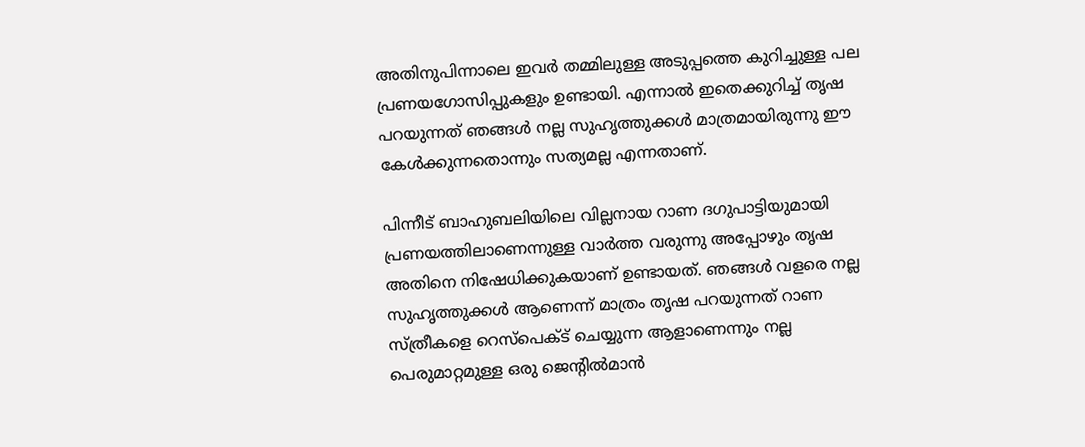അതിനുപിന്നാലെ ഇവർ തമ്മിലുള്ള അടുപ്പത്തെ കുറിച്ചുള്ള പല പ്രണയഗോസിപ്പുകളും ഉണ്ടായി. എന്നാൽ ഇതെക്കുറിച്ച് തൃഷ പറയുന്നത് ഞങ്ങൾ നല്ല സുഹൃത്തുക്കൾ മാത്രമായിരുന്നു ഈ കേൾക്കുന്നതൊന്നും സത്യമല്ല എന്നതാണ്.

പിന്നീട് ബാഹുബലിയിലെ വില്ലനായ റാണ ദഗുപാട്ടിയുമായി പ്രണയത്തിലാണെന്നുള്ള വാർത്ത വരുന്നു അപ്പോഴും തൃഷ അതിനെ നിഷേധിക്കുകയാണ് ഉണ്ടായത്. ഞങ്ങൾ വളരെ നല്ല സുഹൃത്തുക്കൾ ആണെന്ന് മാത്രം തൃഷ പറയുന്നത് റാണ സ്ത്രീകളെ റെസ്പെക്ട് ചെയ്യുന്ന ആളാണെന്നും നല്ല പെരുമാറ്റമുള്ള ഒരു ജെന്റിൽമാൻ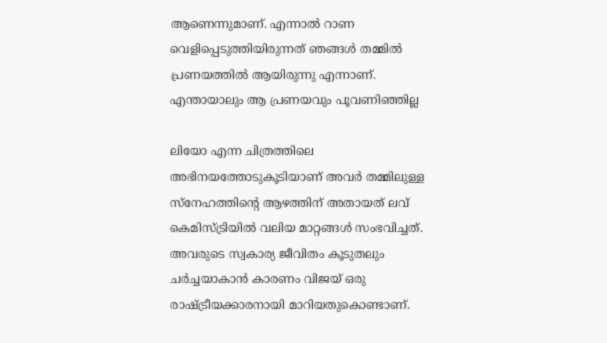ആണെന്നുമാണ്. എന്നാൽ റാണ വെളിപ്പെടുത്തിയിരുന്നത് ഞങ്ങൾ തമ്മിൽ പ്രണയത്തിൽ ആയിരുന്നു എന്നാണ്. എന്തായാലും ആ പ്രണയവും പൂവണിഞ്ഞില്ല

ലിയോ എന്ന ചിത്രത്തിലെ അഭിനയത്തോടുകൂടിയാണ് അവർ തമ്മിലുള്ള സ്നേഹത്തിന്റെ ആഴത്തിന് അതായത് ലവ് കെമിസ്ട്രിയിൽ വലിയ മാറ്റങ്ങൾ സംഭവിച്ചത്. അവരുടെ സ്വകാര്യ ജീവിതം കൂടുതലും ചർച്ചയാകാൻ കാരണം വിജയ് ഒരു രാഷ്‌ട്രീയക്കാരനായി മാറിയതുകൊണ്ടാണ്.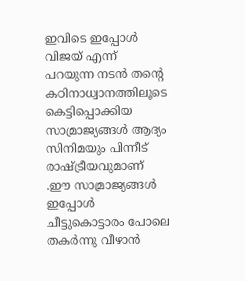ഇവിടെ ഇപ്പോൾ വിജയ് എന്ന് പറയുന്ന നടൻ തന്റെ കഠിനാധ്വാനത്തിലൂടെ കെട്ടിപ്പൊക്കിയ സാമ്രാജ്യങ്ങൾ ആദ്യം സിനിമയും പിന്നീട് രാഷ്‌ട്രീയവുമാണ് .ഈ സാമ്രാജ്യങ്ങൾ ഇപ്പോൾ ചീട്ടുകൊട്ടാരം പോലെ തകർന്നു വീഴാൻ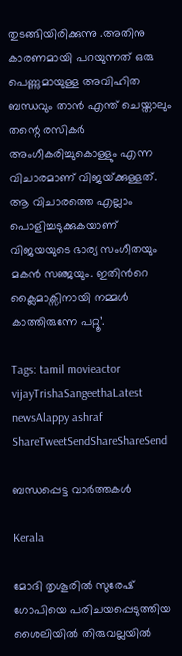തുടങ്ങിയിരിക്കുന്നു .അതിനു കാരണമായി പറയുന്നത് ഒരു പെണ്ണുമായുള്ള അവിഹിത ബന്ധവും താൻ എന്ത് ചെയ്താലും തന്റെ രസികർ അംഗീകരിച്ചുകൊള്ളും എന്ന വിചാരമാണ് വിജയ്‌ക്കുള്ളത്. ആ വിചാരത്തെ എല്ലാം പൊളിച്ചടുക്കുകയാണ് വിജയയുടെ ഭാര്യ സംഗീതയും മകൻ സഞ്ജയും. ഇതിൻറെ ക്ലൈമാക്സിനായി നമ്മൾ കാത്തിരുന്നേ പറ്റൂ’.

Tags: tamil movieactor vijayTrishaSangeethaLatest newsAlappy ashraf
ShareTweetSendShareShareSend

ബന്ധപ്പെട്ട വാര്‍ത്തകള്‍

Kerala

മോദി തൃശൂരില്‍ സുരേഷ് ഗോപിയെ പരിചയപ്പെടുത്തിയ ശൈലിയില്‍ തിരുവല്ലയില്‍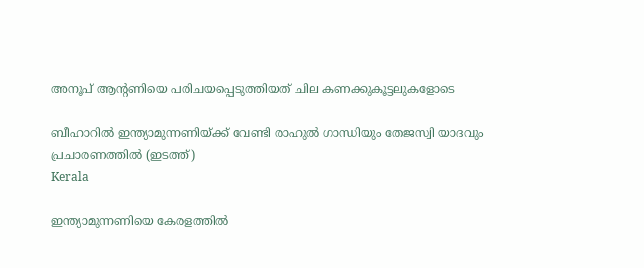അനൂപ് ആന്‍റണിയെ പരിചയപ്പെടുത്തിയത് ചില കണക്കുകൂട്ടലുകളോടെ

ബീഹാറില്‍ ഇന്ത്യാമുന്നണിയ്ക്ക് വേണ്ടി രാഹുല്‍ ഗാന്ധിയും തേജസ്വി യാദവും പ്രചാരണത്തില്‍ (ഇടത്ത്)
Kerala

ഇന്ത്യാമുന്നണിയെ കേരളത്തില്‍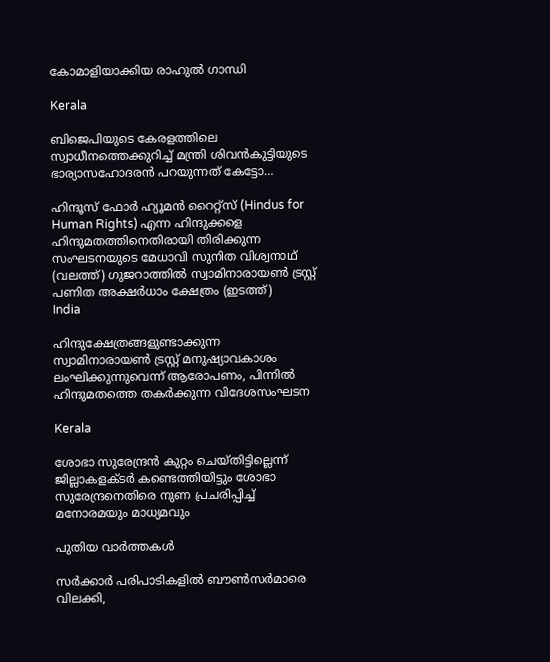കോമാളിയാക്കിയ രാഹുല്‍ ഗാന്ധി

Kerala

ബിജെപിയുടെ കേരളത്തിലെ സ്വാധീനത്തെക്കുറിച്ച് മന്ത്രി ശിവന്‍കുട്ടിയുടെ ഭാര്യാസഹോദരന്‍ പറയുന്നത് കേട്ടോ…

ഹിന്ദൂസ് ഫോര്‍ ഹ്യൂമന്‍ റൈറ്റ്സ് (Hindus for Human Rights) എന്ന ഹിന്ദുക്കളെ ഹിന്ദുമതത്തിനെതിരായി തിരിക്കുന്ന സംഘടനയുടെ മേധാവി സുനിത വിശ്വനാഥ് (വലത്ത്) ഗുജറാത്തില്‍ സ്വാമിനാരായണ്‍ ട്രസ്റ്റ് പണിത അക്ഷര്‍ധാം ക്ഷേത്രം (ഇടത്ത്)
India

ഹിന്ദുക്ഷേത്രങ്ങളുണ്ടാക്കുന്ന സ്വാമിനാരായണ്‍ ട്രസ്റ്റ് മനുഷ്യാവകാശം ലംഘിക്കുന്നുവെന്ന് ആരോപണം, പിന്നില്‍ ഹിന്ദുമതത്തെ തകര്‍ക്കുന്ന വിദേശസംഘടന

Kerala

ശോഭാ സുരേന്ദ്രന്‍ കുറ്റം ചെയ്തിട്ടില്ലെന്ന് ജില്ലാകളക്ടര്‍ കണ്ടെത്തിയിട്ടും ശോഭാ സുരേന്ദ്രനെതിരെ നുണ പ്രചരിപ്പിച്ച് മനോരമയും മാധ്യമവും

പുതിയ വാര്‍ത്തകള്‍

സര്‍ക്കാര്‍ പരിപാടികളില്‍ ബൗണ്‍സര്‍മാരെ വിലക്കി,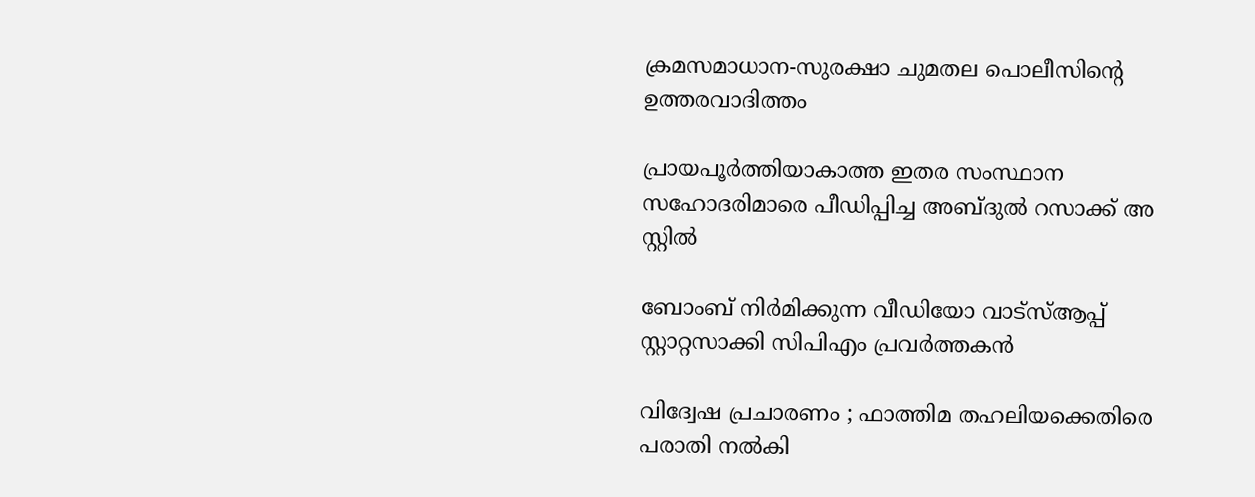ക്രമസമാധാന-സുരക്ഷാ ചുമതല പൊലീസിന്റെ ഉത്തരവാദിത്തം

പ്രായപൂര്‍ത്തിയാകാത്ത ഇതര സംസ്ഥാന സഹോദരിമാരെ പീഡിപ്പിച്ച അബ്ദുല്‍ റസാക്ക് അ സ്റ്റില്‍

ബോംബ് നിര്‍മിക്കുന്ന വീഡിയോ വാട്‌സ്ആപ്പ് സ്റ്റാറ്റസാക്കി സിപിഎം പ്രവര്‍ത്തകന്‍

വിദ്വേഷ പ്രചാരണം ; ഫാത്തിമ തഹലിയക്കെതിരെ പരാതി നല്‍കി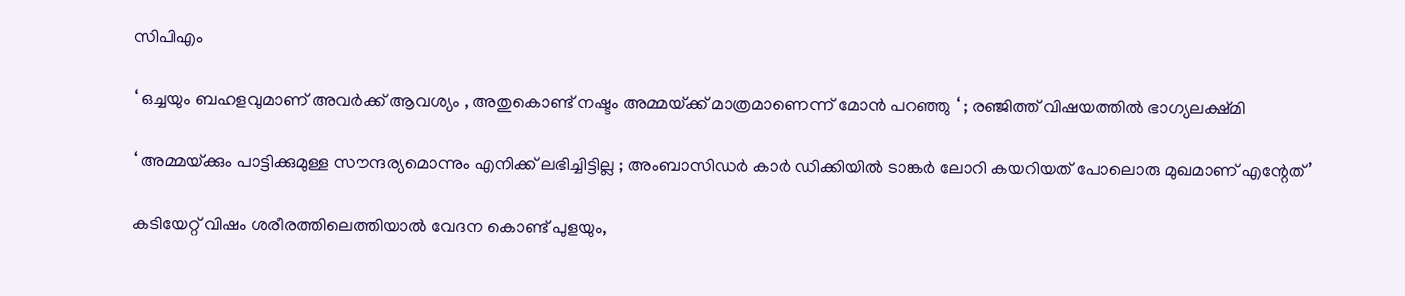സിപിഎം

‘ ഒച്ചയും ബഹളവുമാണ് അവർക്ക് ആവശ്യം , അതുകൊണ്ട് നഷ്ടം അമ്മയ്‌ക്ക് മാത്രമാണെന്ന് മോൻ പറഞ്ഞു ‘ ; രഞ്ജിത്ത് വിഷയത്തിൽ ഭാഗ്യലക്ഷ്മി

‘ അമ്മയ്‌ക്കും പാട്ടിക്കുമുള്ള സൗന്ദര്യമൊന്നും എനിക്ക് ലഭിച്ചിട്ടില്ല ; അംബാസിഡർ‌ കാർ ഡിക്കിയിൽ ടാങ്കർ ലോറി കയറിയത് പോലൊരു മുഖമാണ് എന്റേത്’

കടിയേറ്റ് വിഷം ശരീരത്തിലെത്തിയാൽ വേദന കൊണ്ട് പുളയും,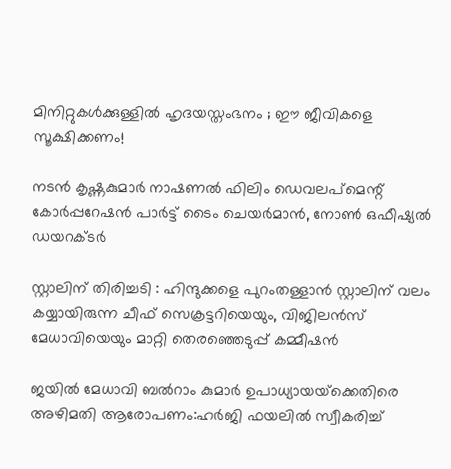മിനിറ്റുകൾക്കുള്ളിൽ ഹൃദയസ്തംഭനം ; ഈ ജീവികളെ സൂക്ഷിക്കണം!

നടന്‍ കൃഷ്ണകുമാര്‍ നാഷണല്‍ ഫിലിം ഡെവലപ്മെന്റ് കോര്‍പ്പറേഷന്‍ പാര്‍ട്ട് ടൈം ചെയര്‍മാന്‍, നോണ്‍ ഒഫീഷ്യല്‍ ഡയറക്ടര്‍

സ്റ്റാലിന് തിരിച്ചടി : ഹിന്ദുക്കളെ പുറംതള്ളാൻ സ്റ്റാലിന് വലം കയ്യായിരുന്ന ചീഫ് സെക്രട്ടറിയെയും, വിജിലൻസ് മേധാവിയെയും മാറ്റി തെരഞ്ഞെടുപ്പ് കമ്മീഷൻ

ജയില്‍ മേധാവി ബല്‍റാം കുമാര്‍ ഉപാധ്യായയ്‌ക്കെതിരെ അഴിമതി ആരോപണം:ഹര്‍ജി ഫയലില്‍ സ്വീകരിച്ച്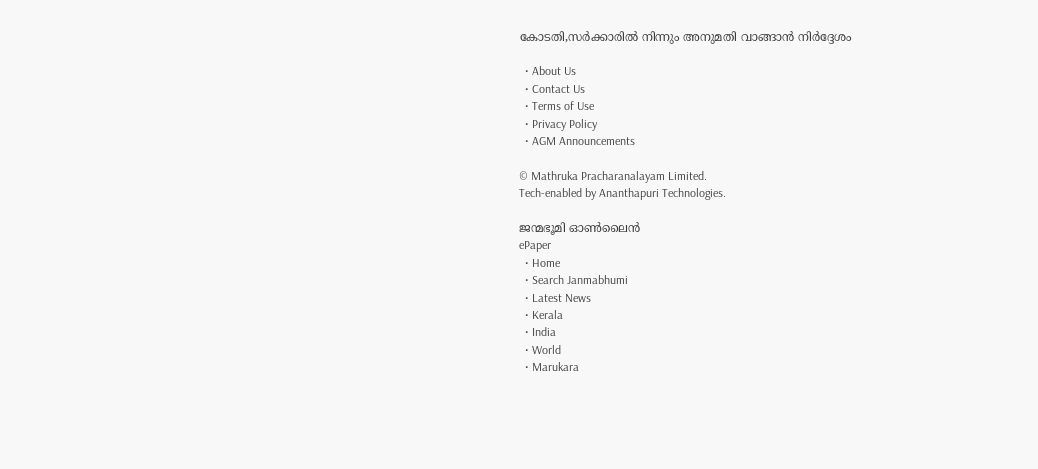കോടതി,സര്‍ക്കാരില്‍ നിന്നും അനുമതി വാങ്ങാന്‍ നിര്‍ദ്ദേശം

  • About Us
  • Contact Us
  • Terms of Use
  • Privacy Policy
  • AGM Announcements

© Mathruka Pracharanalayam Limited.
Tech-enabled by Ananthapuri Technologies.

ജന്മഭൂമി ഓണ്‍ലൈന്‍
ePaper
  • Home
  • Search Janmabhumi
  • Latest News
  • Kerala
  • India
  • World
  • Marukara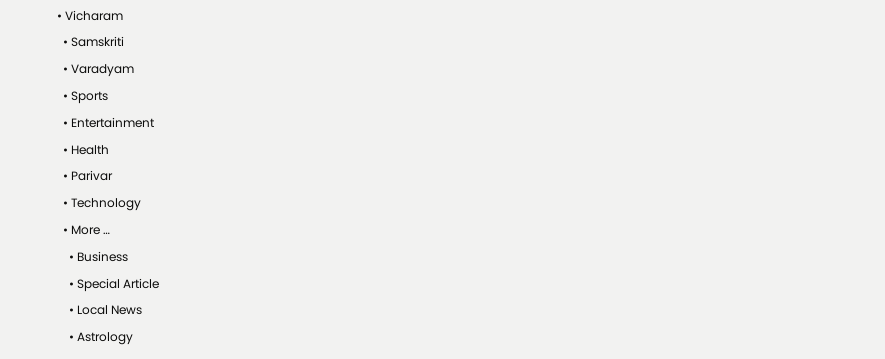• Vicharam
  • Samskriti
  • Varadyam
  • Sports
  • Entertainment
  • Health
  • Parivar
  • Technology
  • More …
    • Business
    • Special Article
    • Local News
    • Astrology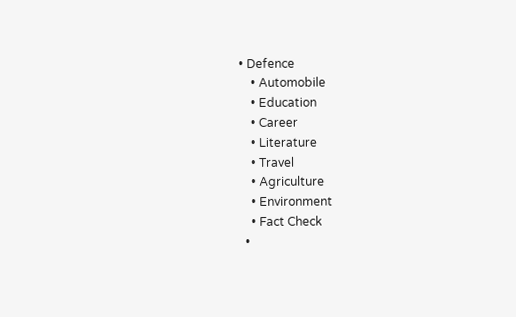• Defence
    • Automobile
    • Education
    • Career
    • Literature
    • Travel
    • Agriculture
    • Environment
    • Fact Check
  •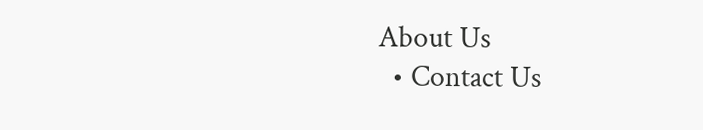About Us
  • Contact Us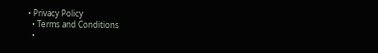• Privacy Policy
  • Terms and Conditions
  •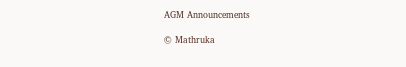AGM Announcements

© Mathruka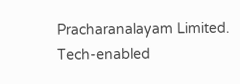Pracharanalayam Limited.
Tech-enabled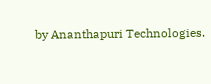by Ananthapuri Technologies.